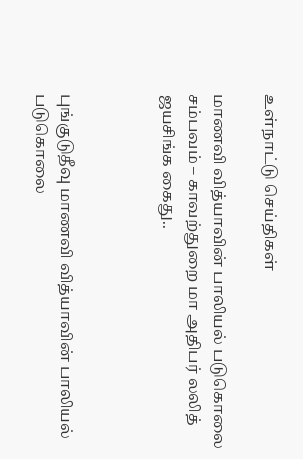உள்நாட்டு செய்திகள்

மாணவி வித்யாவின் பாலியல் படுகொலை சம்பவம் – காவற்துறை மா அதிபர் லலித் ஜயசிங்க கைது..



புங்குடுதீவு மாணவி வித்யாவின் பாலியல் படுகொலை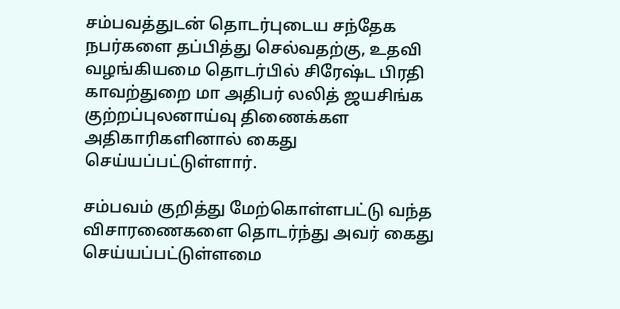சம்பவத்துடன் தொடர்புடைய சந்தேக நபர்களை தப்பித்து செல்வதற்கு, உதவி வழங்கியமை தொடர்பில் சிரேஷ்ட பிரதி காவற்துறை மா அதிபர் லலித் ஜயசிங்க குற்றப்புலனாய்வு திணைக்கள அதிகாரிகளினால் கைது செய்யப்பட்டுள்ளார்.

சம்பவம் குறித்து மேற்கொள்ளபட்டு வந்த விசாரணைகளை தொடர்ந்து அவர் கைது செய்யப்பட்டுள்ளமை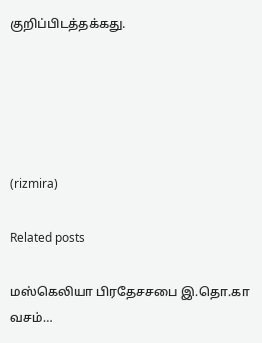குறிப்பிடத்தக்கது.





(rizmira)

Related posts

மஸ்கெலியா பிரதேசசபை இ.தொ.கா வசம்…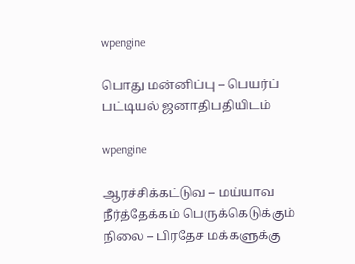wpengine

பொது மன்னிப்பு – பெயர்ப் பட்டியல் ஜனாதிபதியிடம்

wpengine

ஆரச்சிக்கட்டுவ – மய்யாவ நீர்த்தேக்கம் பெருக்கெடுக்கும் நிலை – பிரதேச மக்களுக்கு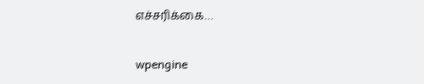எச்சரிக்கை…

wpengine